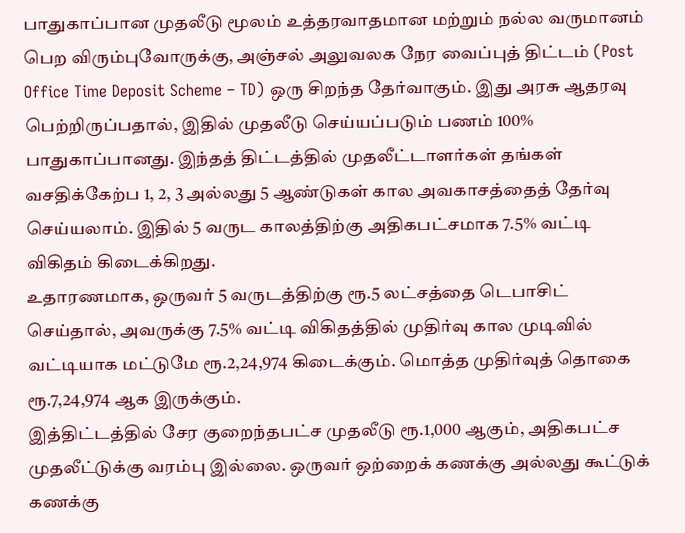பாதுகாப்பான முதலீடு மூலம் உத்தரவாதமான மற்றும் நல்ல வருமானம் பெற விரும்புவோருக்கு, அஞ்சல் அலுவலக நேர வைப்புத் திட்டம் (Post Office Time Deposit Scheme – TD) ஒரு சிறந்த தேர்வாகும். இது அரசு ஆதரவு பெற்றிருப்பதால், இதில் முதலீடு செய்யப்படும் பணம் 100% பாதுகாப்பானது. இந்தத் திட்டத்தில் முதலீட்டாளர்கள் தங்கள் வசதிக்கேற்ப 1, 2, 3 அல்லது 5 ஆண்டுகள் கால அவகாசத்தைத் தேர்வு செய்யலாம். இதில் 5 வருட காலத்திற்கு அதிகபட்சமாக 7.5% வட்டி விகிதம் கிடைக்கிறது.
உதாரணமாக, ஒருவர் 5 வருடத்திற்கு ரூ.5 லட்சத்தை டெபாசிட் செய்தால், அவருக்கு 7.5% வட்டி விகிதத்தில் முதிர்வு கால முடிவில் வட்டியாக மட்டுமே ரூ.2,24,974 கிடைக்கும். மொத்த முதிர்வுத் தொகை ரூ.7,24,974 ஆக இருக்கும்.
இத்திட்டத்தில் சேர குறைந்தபட்ச முதலீடு ரூ.1,000 ஆகும், அதிகபட்ச முதலீட்டுக்கு வரம்பு இல்லை. ஒருவர் ஒற்றைக் கணக்கு அல்லது கூட்டுக் கணக்கு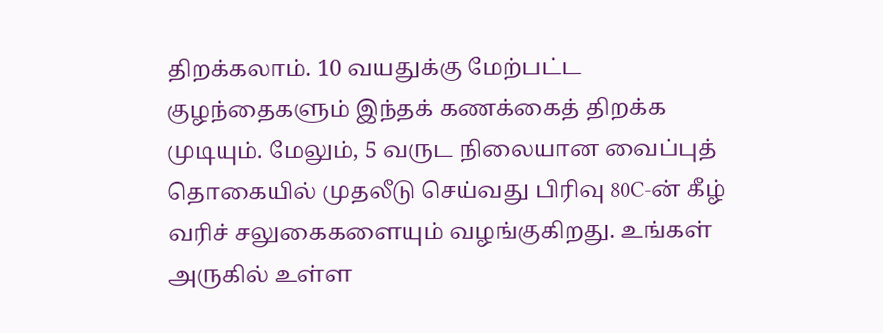திறக்கலாம். 10 வயதுக்கு மேற்பட்ட குழந்தைகளும் இந்தக் கணக்கைத் திறக்க முடியும். மேலும், 5 வருட நிலையான வைப்புத் தொகையில் முதலீடு செய்வது பிரிவு 80C-ன் கீழ் வரிச் சலுகைகளையும் வழங்குகிறது. உங்கள் அருகில் உள்ள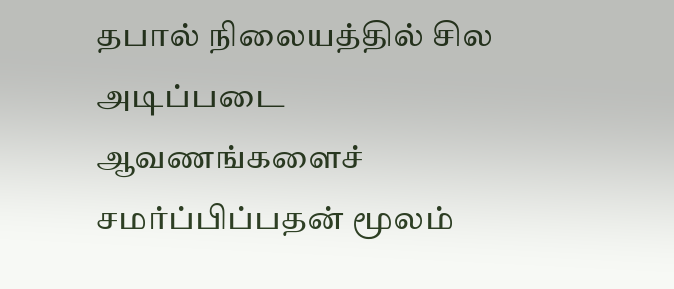தபால் நிலையத்தில் சில அடிப்படை ஆவணங்களைச் சமர்ப்பிப்பதன் மூலம்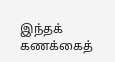இந்தக் கணக்கைத்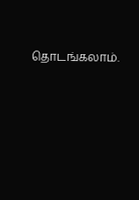தொடங்கலாம்.